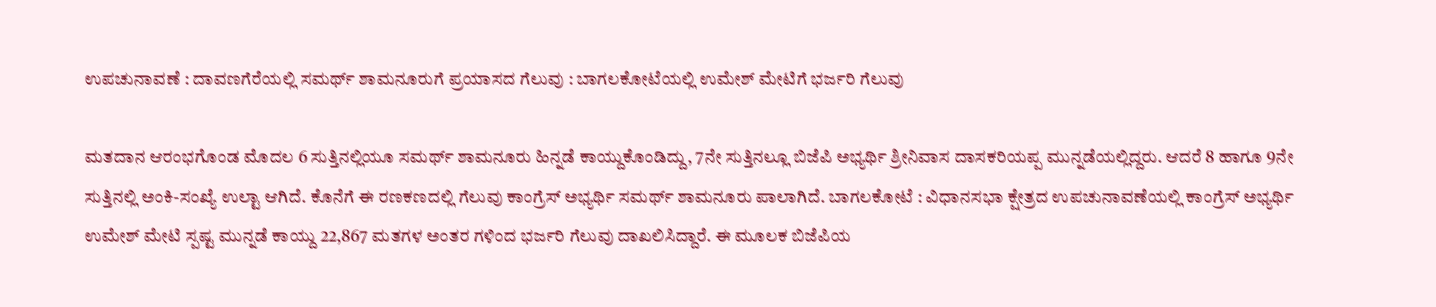ಉಪಚುನಾವಣೆ : ದಾವಣಗೆರೆಯಲ್ಲಿ ಸಮರ್ಥ್‌ ಶಾಮನೂರುಗೆ ಪ್ರಯಾಸದ ಗೆಲುವು : ಬಾಗಲಕೋಟೆಯಲ್ಲಿ ಉಮೇಶ್ ಮೇಟಿಗೆ ಭರ್ಜರಿ ಗೆಲುವು

ಮತದಾನ ಆರಂಭಗೊಂಡ ಮೊದಲ 6 ಸುತ್ತಿನಲ್ಲಿಯೂ ಸಮರ್ಥ್ ಶಾಮನೂರು ಹಿನ್ನಡೆ ಕಾಯ್ದುಕೊಂಡಿದ್ದು, 7ನೇ ಸುತ್ತಿನಲ್ಲೂ ಬಿಜೆಪಿ ಅಭ್ಯರ್ಥಿ ಶ್ರೀನಿವಾಸ ದಾಸಕರಿಯಪ್ಪ ಮುನ್ನಡೆಯಲ್ಲಿದ್ದರು. ಆದರೆ 8 ಹಾಗೂ 9ನೇ ಸುತ್ತಿನಲ್ಲಿ ಅಂಕಿ-ಸಂಖ್ಯೆ ಉಲ್ಟಾ ಆಗಿದೆ. ಕೊನೆಗೆ ಈ ರಣಕಣದಲ್ಲಿ ಗೆಲುವು ಕಾಂಗ್ರೆಸ್ ಅಭ್ಯರ್ಥಿ ಸಮರ್ಥ್ ಶಾಮನೂರು ಪಾಲಾಗಿದೆ. ಬಾಗಲಕೋಟೆ : ವಿಧಾನಸಭಾ ಕ್ಷೇತ್ರದ ಉಪಚುನಾವಣೆಯಲ್ಲಿ ಕಾಂಗ್ರೆಸ್ ಅಭ್ಯರ್ಥಿ ಉಮೇಶ್ ಮೇಟಿ ಸ್ಪಷ್ಟ ಮುನ್ನಡೆ ಕಾಯ್ದು 22,867 ಮತಗಳ ಅಂತರ ಗಳಿಂದ ಭರ್ಜರಿ ಗೆಲುವು ದಾಖಲಿಸಿದ್ದಾರೆ. ಈ ಮೂಲಕ ಬಿಜೆಪಿಯ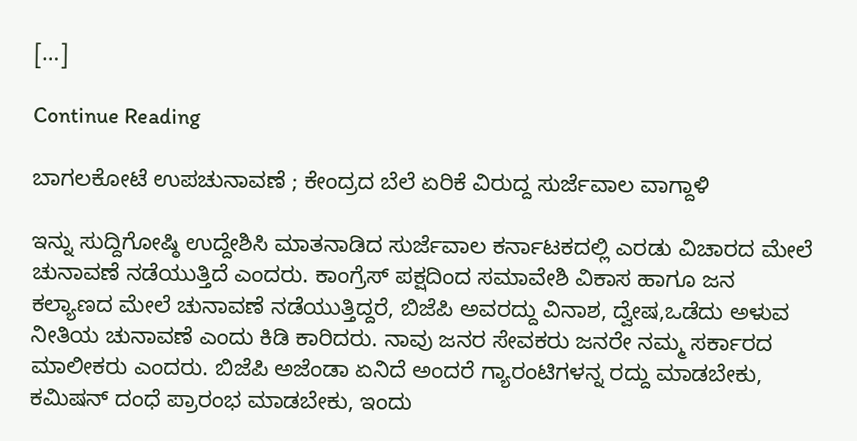[…]

Continue Reading

ಬಾಗಲಕೋಟೆ ಉಪಚುನಾವಣೆ ; ಕೇಂದ್ರದ ಬೆಲೆ ಏರಿಕೆ ವಿರುದ್ದ ಸುರ್ಜೆವಾಲ ವಾಗ್ದಾಳಿ

ಇನ್ನು ಸುದ್ದಿಗೋಷ್ಠಿ ಉದ್ದೇಶಿಸಿ ಮಾತನಾಡಿದ ಸುರ್ಜೆವಾಲ ಕರ್ನಾಟಕದಲ್ಲಿ ಎರಡು ವಿಚಾರದ ಮೇಲೆ ಚುನಾವಣೆ ನಡೆಯುತ್ತಿದೆ ಎಂದರು. ಕಾಂಗ್ರೆಸ್ ಪಕ್ಷದಿಂದ ಸಮಾವೇಶಿ ವಿಕಾಸ ಹಾಗೂ ಜನ ಕಲ್ಯಾಣದ ಮೇಲೆ ಚುನಾವಣೆ ನಡೆಯುತ್ತಿದ್ದರೆ, ಬಿಜೆಪಿ ಅವರದ್ದು ವಿನಾಶ, ದ್ವೇಷ,ಒಡೆದು ಅಳುವ ನೀತಿಯ ಚುನಾವಣೆ ಎಂದು ಕಿಡಿ ಕಾರಿದರು. ನಾವು ಜನರ ಸೇವಕರು ಜನರೇ ನಮ್ಮ ಸರ್ಕಾರದ ಮಾಲೀಕರು ಎಂದರು. ಬಿಜೆಪಿ ಅಜೆಂಡಾ ಏನಿದೆ ಅಂದರೆ ಗ್ಯಾರಂಟಿಗಳನ್ನ ರದ್ದು ಮಾಡಬೇಕು, ಕಮಿಷನ್ ದಂಧೆ ಪ್ರಾರಂಭ ಮಾಡಬೇಕು, ಇಂದು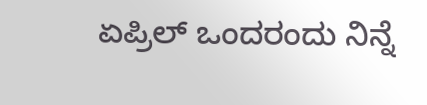ಏಪ್ರಿಲ್ ಒಂದರಂದು ನಿನ್ನೆ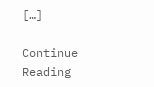[…]

Continue Reading